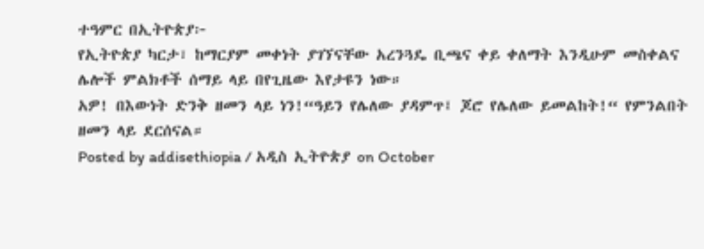ተዓምር በኢትዮጵያ፦
የኢትዮጵያ ካርታ፣ ከማርያም መቀነት ያገኘናቸው አረንጓዴ ቢጫና ቀይ ቀለማት እንዲሁም መስቀልና ሌሎች ምልክቶች ሰማይ ላይ በየጊዜው እየታዩን ነው።
አዎ! በእውነት ድንቅ ዘመን ላይ ነን!“ዓይን የሌለው ያዳምጥ፤ ጆሮ የሌለው ይመልከት!“ የምንልበት ዘመን ላይ ደርሰናል።
Posted by addisethiopia / አዲስ ኢትዮጵያ on October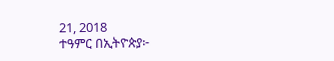21, 2018
ተዓምር በኢትዮጵያ፦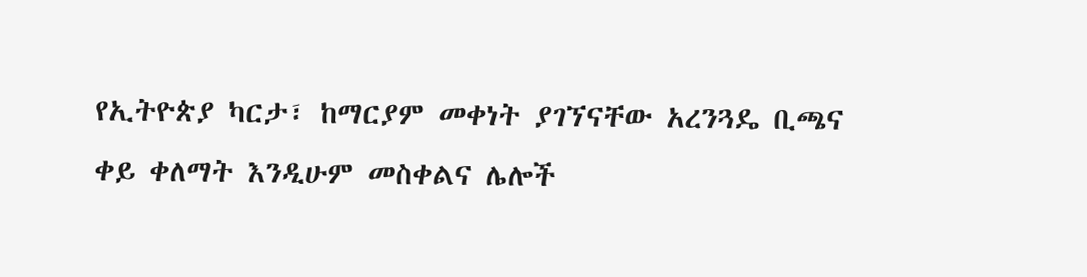የኢትዮጵያ ካርታ፣ ከማርያም መቀነት ያገኘናቸው አረንጓዴ ቢጫና ቀይ ቀለማት እንዲሁም መስቀልና ሌሎች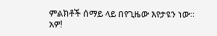ምልክቶች ሰማይ ላይ በየጊዜው እየታዩን ነው።
አዎ!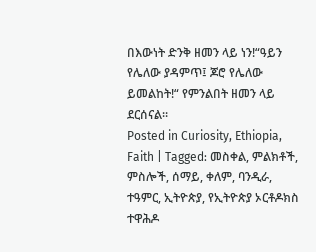በእውነት ድንቅ ዘመን ላይ ነን!“ዓይን የሌለው ያዳምጥ፤ ጆሮ የሌለው ይመልከት!“ የምንልበት ዘመን ላይ ደርሰናል።
Posted in Curiosity, Ethiopia, Faith | Tagged: መስቀል, ምልክቶች, ምስሎች, ሰማይ, ቀለም, ባንዲራ, ተዓምር, ኢትዮጵያ, የኢትዮጵያ ኦርቶዶክስ ተዋሕዶ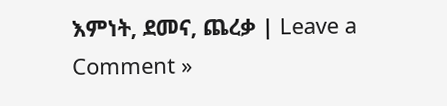እምነት, ደመና, ጨረቃ | Leave a Comment »